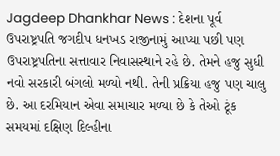Jagdeep Dhankhar News : દેશના પૂર્વ ઉપરાષ્ટ્રપતિ જગદીપ ધનખડ રાજીનામું આપ્યા પછી પણ ઉપરાષ્ટ્રપતિના સત્તાવાર નિવાસસ્થાને રહે છે. તેમને હજુ સુધી નવો સરકારી બંગલો મળ્યો નથી. તેની પ્રક્રિયા હજુ પણ ચાલુ છે. આ દરમિયાન એવા સમાચાર મળ્યા છે કે તેઓ ટૂંક સમયમાં દક્ષિણ દિલ્હીના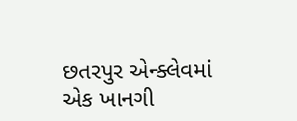છતરપુર એન્ક્લેવમાં એક ખાનગી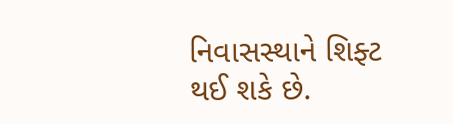નિવાસસ્થાને શિફ્ટ થઈ શકે છે.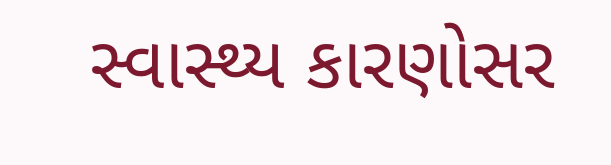સ્વાસ્થ્ય કારણોસર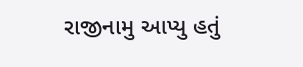રાજીનામુ આપ્યુ હતું